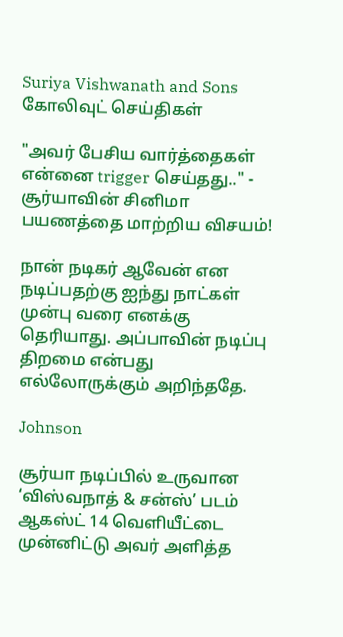Suriya Vishwanath and Sons
கோலிவுட் செய்திகள்

"அவர் பேசிய வார்த்தைகள் என்னை trigger செய்தது.." - சூர்யாவின் சினிமா பயணத்தை மாற்றிய விசயம்!

நான் நடிகர் ஆவேன் என நடிப்பதற்கு ஐந்து நாட்கள் முன்பு வரை எனக்கு தெரியாது. அப்பாவின் நடிப்பு திறமை என்பது எல்லோருக்கும் அறிந்ததே.

Johnson

சூர்யா நடிப்பில் உருவான ‘விஸ்வநாத் & சன்ஸ்’ படம் ஆகஸ்ட் 14 வெளியீட்டை முன்னிட்டு அவர் அளித்த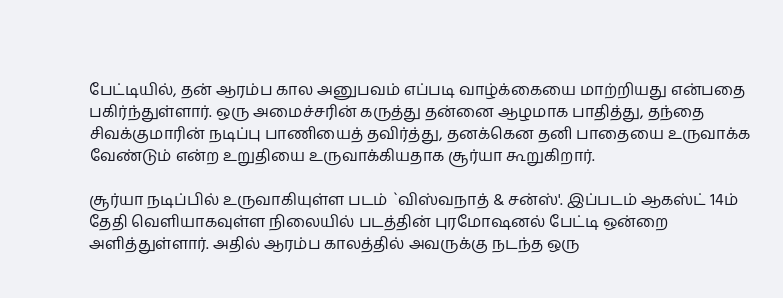பேட்டியில், தன் ஆரம்ப கால அனுபவம் எப்படி வாழ்க்கையை மாற்றியது என்பதை பகிர்ந்துள்ளார். ஒரு அமைச்சரின் கருத்து தன்னை ஆழமாக பாதித்து, தந்தை சிவக்குமாரின் நடிப்பு பாணியைத் தவிர்த்து, தனக்கென தனி பாதையை உருவாக்க வேண்டும் என்ற உறுதியை உருவாக்கியதாக சூர்யா கூறுகிறார்.

சூர்யா நடிப்பில் உருவாகியுள்ள படம் `விஸ்வநாத் & சன்ஸ்'. இப்படம் ஆகஸ்ட் 14ம் தேதி வெளியாகவுள்ள நிலையில் படத்தின் புரமோஷனல் பேட்டி ஒன்றை அளித்துள்ளார். அதில் ஆரம்ப காலத்தில் அவருக்கு நடந்த ஒரு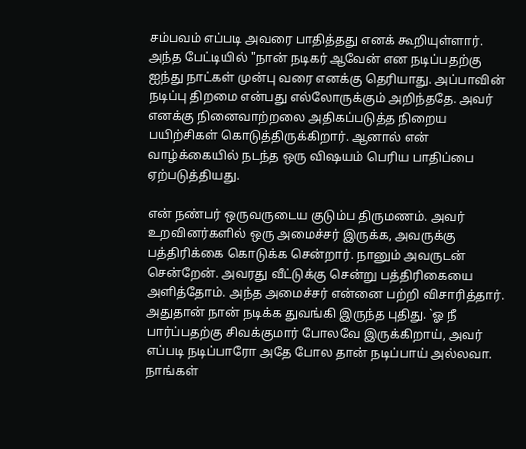சம்பவம் எப்படி அவரை பாதித்தது எனக் கூறியுள்ளார். அந்த பேட்டியில் "நான் நடிகர் ஆவேன் என நடிப்பதற்கு ஐந்து நாட்கள் முன்பு வரை எனக்கு தெரியாது. அப்பாவின் நடிப்பு திறமை என்பது எல்லோருக்கும் அறிந்ததே. அவர் எனக்கு நினைவாற்றலை அதிகப்படுத்த நிறைய பயிற்சிகள் கொடுத்திருக்கிறார். ஆனால் என் வாழ்க்கையில் நடந்த ஒரு விஷயம் பெரிய பாதிப்பை ஏற்படுத்தியது.

என் நண்பர் ஒருவருடைய குடும்ப திருமணம். அவர் உறவினர்களில் ஒரு அமைச்சர் இருக்க, அவருக்கு பத்திரிக்கை கொடுக்க சென்றார். நானும் அவருடன் சென்றேன். அவரது வீட்டுக்கு சென்று பத்திரிகையை அளித்தோம். அந்த அமைச்சர் என்னை பற்றி விசாரித்தார். அதுதான் நான் நடிக்க துவங்கி இருந்த புதிது. `ஓ நீ பார்ப்பதற்கு சிவக்குமார் போலவே இருக்கிறாய், அவர் எப்படி நடிப்பாரோ அதே போல தான் நடிப்பாய் அல்லவா. நாங்கள்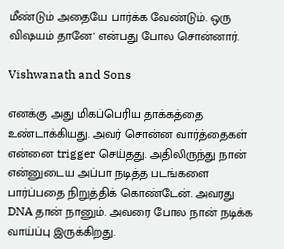மீண்டும் அதையே பார்க்க வேண்டும். ஒரு விஷயம் தானே' என்பது போல சொன்னார்.

Vishwanath and Sons

எனக்கு அது மிகப்பெரிய தாக்கத்தை உண்டாக்கியது. அவர் சொன்ன வார்த்தைகள் என்னை trigger செய்தது. அதிலிருந்து நான் என்னுடைய அப்பா நடித்த படங்களை பார்ப்பதை நிறுத்திக் கொண்டேன். அவரது DNA தான் நானும். அவரை போல நான் நடிக்க வாய்ப்பு இருக்கிறது.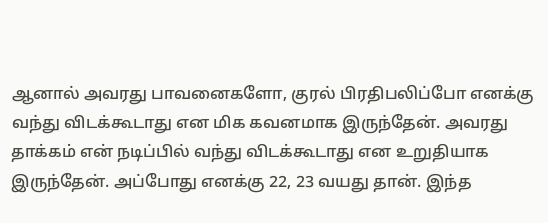ஆனால் அவரது பாவனைகளோ, குரல் பிரதிபலிப்போ எனக்கு வந்து விடக்கூடாது என மிக கவனமாக இருந்தேன். அவரது தாக்கம் என் நடிப்பில் வந்து விடக்கூடாது என உறுதியாக இருந்தேன். அப்போது எனக்கு 22, 23 வயது தான். இந்த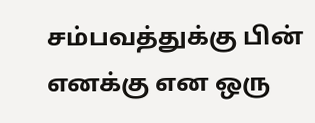சம்பவத்துக்கு பின் எனக்கு என ஒரு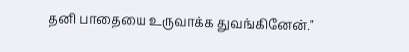தனி பாதையை உருவாக்க துவங்கினேன்."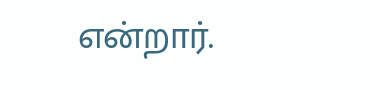என்றார்.